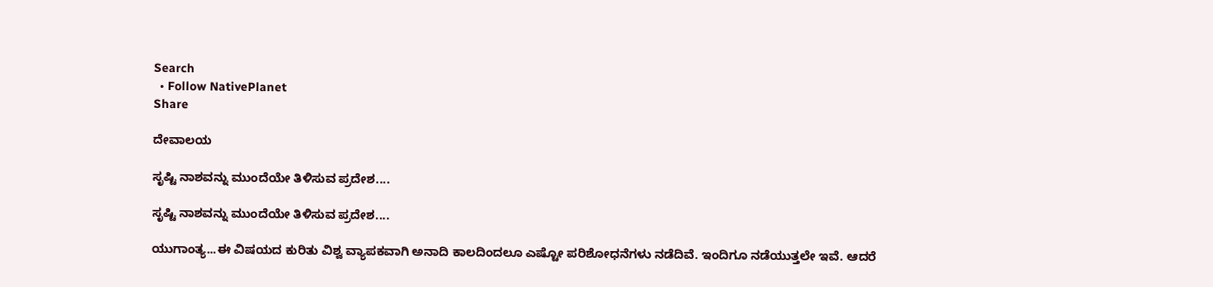Search
  • Follow NativePlanet
Share

ದೇವಾಲಯ

ಸೃಷ್ಟಿ ನಾಶವನ್ನು ಮುಂದೆಯೇ ತಿಳಿಸುವ ಪ್ರದೇಶ....

ಸೃಷ್ಟಿ ನಾಶವನ್ನು ಮುಂದೆಯೇ ತಿಳಿಸುವ ಪ್ರದೇಶ....

ಯುಗಾಂತ್ಯ...ಈ ವಿಷಯದ ಕುರಿತು ವಿಶ್ವ ವ್ಯಾಪಕವಾಗಿ ಅನಾದಿ ಕಾಲದಿಂದಲೂ ಎಷ್ಟೋ ಪರಿಶೋಧನೆಗಳು ನಡೆದಿವೆ. ಇಂದಿಗೂ ನಡೆಯುತ್ತಲೇ ಇವೆ. ಆದರೆ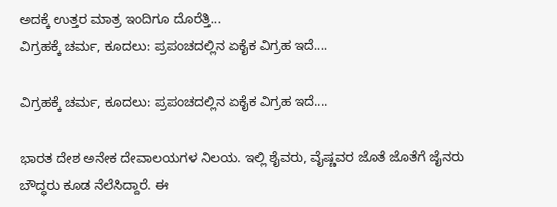ಅದಕ್ಕೆ ಉತ್ತರ ಮಾತ್ರ ಇಂದಿಗೂ ದೊರೆತ್ತಿ...
ವಿಗ್ರಹಕ್ಕೆ ಚರ್ಮ, ಕೂದಲು: ಪ್ರಪಂಚದಲ್ಲಿನ ಏಕೈಕ ವಿಗ್ರಹ ಇದೆ....

ವಿಗ್ರಹಕ್ಕೆ ಚರ್ಮ, ಕೂದಲು: ಪ್ರಪಂಚದಲ್ಲಿನ ಏಕೈಕ ವಿಗ್ರಹ ಇದೆ....

ಭಾರತ ದೇಶ ಅನೇಕ ದೇವಾಲಯಗಳ ನಿಲಯ. ಇಲ್ಲಿ ಶೈವರು, ವೈಷ್ಣವರ ಜೊತೆ ಜೊತೆಗೆ ಜೈನರು ಬೌದ್ಧರು ಕೂಡ ನೆಲೆಸಿದ್ದಾರೆ. ಈ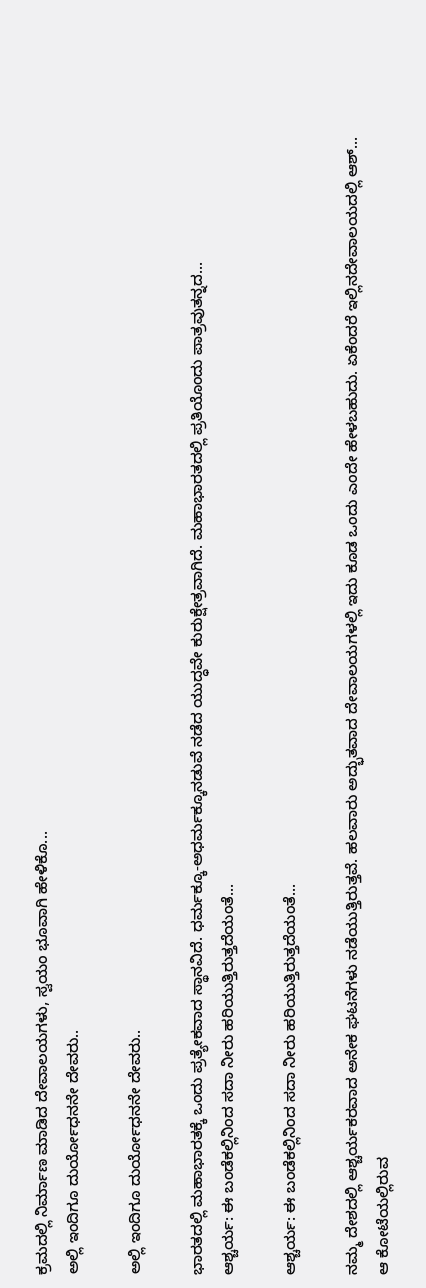ಕ್ರಮದಲ್ಲಿ ನಿರ್ಮಾಣ ಮಾಡಿದ ದೇವಾಲಯಗಳು, ಸ್ವಯಂ ಭೂವಾಗಿ ಹೇಳಿಕೊ...
ಅಲ್ಲಿ ಇಂದಿಗೂ ದುರ್ಯೋಧನನೇ ದೇವರು..

ಅಲ್ಲಿ ಇಂದಿಗೂ ದುರ್ಯೋಧನನೇ ದೇವರು..

ಭಾರತದಲ್ಲಿ ಮಹಾಭಾರತಕ್ಕೆ ಒಂದು ಪ್ರತ್ಯೇಕವಾದ ಸ್ಥಾನವಿದೆ. ಧರ್ಮಕ್ಕೂ-ಅಧರ್ಮಕ್ಕೂನಡುವೆ ನಡೆದ ಯುದ್ಧವೇ ಕುರುಕ್ಷೇತ್ರವಾಗಿದೆ. ಮಹಾಭಾರತದಲ್ಲಿ ಪ್ರತಿಯೊಂದು ಪಾತ್ರವುತನ್ನದ...
ಆಶ್ಚರ್ಯ: ಈ ಬಂಡೆಕಲ್ಲಿನಿಂದ ಸದಾ ನೀರು ಹರಿಯುತ್ತಿರುತ್ತದೆಯಂತೆ...

ಆಶ್ಚರ್ಯ: ಈ ಬಂಡೆಕಲ್ಲಿನಿಂದ ಸದಾ ನೀರು ಹರಿಯುತ್ತಿರುತ್ತದೆಯಂತೆ...

ನಮ್ಮ ದೇಶದಲ್ಲಿ ಆಶ್ಚರ್ಯಕರವಾದ ಅನೇಕ ಘಟನೆಗಳು ನಡೆಯುತ್ತಿರುತ್ತವೆ. ಹಲವಾರು ಅದ್ಭುತವಾದ ದೇವಾಲಯಗಳಲ್ಲಿ ಇದು ಕೂಡ ಒಂದು ಎಂದೇ ಹೇಳಬಹುದು. ಏಕೆಂದರೆ ಇಲ್ಲಿನದೇವಾಲಯದಲ್ಲಿ ಆಶ್...
ಆ ಕೋಟೆಯಲ್ಲಿರುವ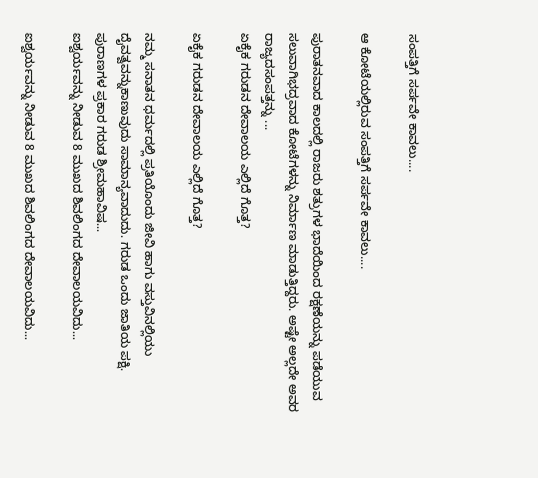ಸಂಪತ್ತಿಗೆ ಸರ್ಪವೇ ಕಾವಲು....

ಆ ಕೋಟೆಯಲ್ಲಿರುವ ಸಂಪತ್ತಿಗೆ ಸರ್ಪವೇ ಕಾವಲು....

ಪುರಾತನವಾದ ಕಾಲದಲ್ಲಿ ರಾಜರು ಶತ್ರುಗಳ ಭಾದೆಯಿಂದ ರಕ್ಷಣೆಯನ್ನು ಪಡೆಯುವ ಸಲುವಾಗಿಭದ್ರವಾದ ಕೋಟೆಗಳನ್ನು ನಿರ್ಮಾಣ ಮಾಡುತ್ತಿದ್ದರು. ಅಷ್ಟೇ ಅಲ್ಲದೇ ಅವರ ರಾಜ್ಯದಸಂಪತ್ತನ್ನು ...
ಏಕೈಕ ಗರುಡನ ದೇವಾಲಯ ಎಲ್ಲಿದೆ ಗೊತ್ತ?

ಏಕೈಕ ಗರುಡನ ದೇವಾಲಯ ಎಲ್ಲಿದೆ ಗೊತ್ತ?

ನಮ್ಮ ಸನಾತನ ಧರ್ಮದಲ್ಲಿ ಪ್ರತಿಯೊಂದು ಜೀವಿ ಹಾಗು ವಸ್ತುವಿನಲ್ಲಿಯು ದೈವತ್ವವನ್ನುಕಾಣುವುದು ಸಾಮಾನ್ಯವಾದುದು. ಗರುಡ ಒಂದು ಜಾತಿಯ ಪಕ್ಷಿ. ಪುರಾಣಗಳ ಪ್ರಕಾರ ಗರುಡ ಶ್ರೀಮಹಾವಿಷ...
ಐಶ್ವರ್ಯವನ್ನು ನೀಡುವ 8 ಮುಖದ ಶಿವಲಿಂಗದ ದೇವಾಲಯವಿದು...

ಐಶ್ವರ್ಯವನ್ನು ನೀಡುವ 8 ಮುಖದ ಶಿವಲಿಂಗದ ದೇವಾಲಯವಿದು...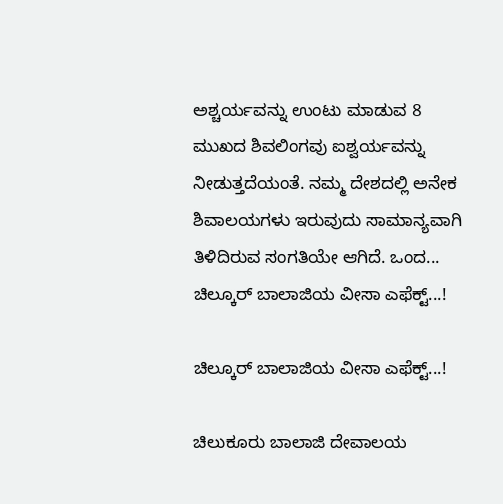ಅಶ್ಚರ್ಯವನ್ನು ಉಂಟು ಮಾಡುವ 8 ಮುಖದ ಶಿವಲಿಂಗವು ಐಶ್ವರ್ಯವನ್ನು ನೀಡುತ್ತದೆಯಂತೆ. ನಮ್ಮ ದೇಶದಲ್ಲಿ ಅನೇಕ ಶಿವಾಲಯಗಳು ಇರುವುದು ಸಾಮಾನ್ಯವಾಗಿ ತಿಳಿದಿರುವ ಸಂಗತಿಯೇ ಆಗಿದೆ. ಒಂದ...
ಚಿಲ್ಕೂರ್ ಬಾಲಾಜಿಯ ವೀಸಾ ಎಫೆಕ್ಟ್...!

ಚಿಲ್ಕೂರ್ ಬಾಲಾಜಿಯ ವೀಸಾ ಎಫೆಕ್ಟ್...!

ಚಿಲುಕೂರು ಬಾಲಾಜಿ ದೇವಾಲಯ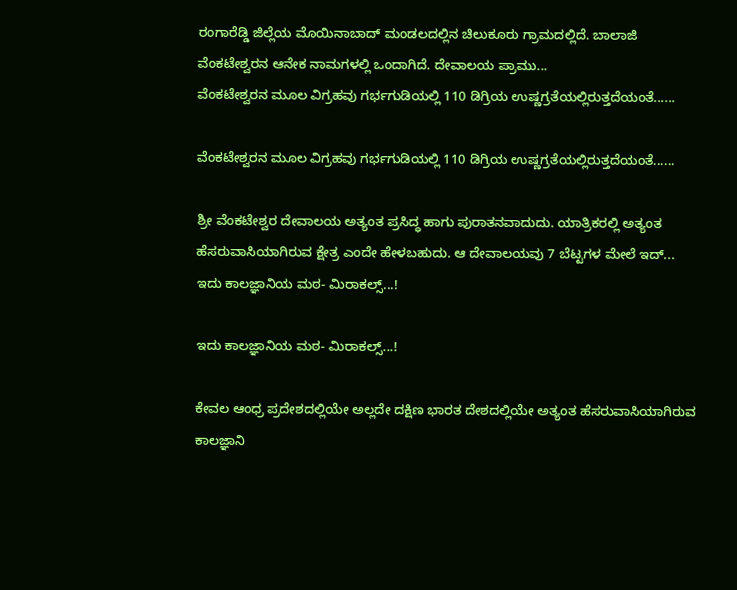ರಂಗಾರೆಡ್ಡಿ ಜಿಲ್ಲೆಯ ಮೊಯಿನಾಬಾದ್ ಮಂಡಲದಲ್ಲಿನ ಚಿಲುಕೂರು ಗ್ರಾಮದಲ್ಲಿದೆ. ಬಾಲಾಜಿ ವೆಂಕಟೇಶ್ವರನ ಆನೇಕ ನಾಮಗಳಲ್ಲಿ ಒಂದಾಗಿದೆ. ದೇವಾಲಯ ಪ್ರಾಮು...
ವೆಂಕಟೇಶ್ವರನ ಮೂಲ ವಿಗ್ರಹವು ಗರ್ಭಗುಡಿಯಲ್ಲಿ 110 ಡಿಗ್ರಿಯ ಉಷ್ಣಗ್ರತೆಯಲ್ಲಿರುತ್ತದೆಯಂತೆ......

ವೆಂಕಟೇಶ್ವರನ ಮೂಲ ವಿಗ್ರಹವು ಗರ್ಭಗುಡಿಯಲ್ಲಿ 110 ಡಿಗ್ರಿಯ ಉಷ್ಣಗ್ರತೆಯಲ್ಲಿರುತ್ತದೆಯಂತೆ......

ಶ್ರೀ ವೆಂಕಟೇಶ್ವರ ದೇವಾಲಯ ಅತ್ಯಂತ ಪ್ರಸಿದ್ಧ ಹಾಗು ಪುರಾತನವಾದುದು. ಯಾತ್ರಿಕರಲ್ಲಿ ಅತ್ಯಂತ ಹೆಸರುವಾಸಿಯಾಗಿರುವ ಕ್ಷೇತ್ರ ಎಂದೇ ಹೇಳಬಹುದು. ಆ ದೇವಾಲಯವು 7 ಬೆಟ್ಟಗಳ ಮೇಲೆ ಇದ್...
ಇದು ಕಾಲಜ್ಞಾನಿಯ ಮಠ- ಮಿರಾಕಲ್ಸ್...!

ಇದು ಕಾಲಜ್ಞಾನಿಯ ಮಠ- ಮಿರಾಕಲ್ಸ್...!

ಕೇವಲ ಆಂಧ್ರ ಪ್ರದೇಶದಲ್ಲಿಯೇ ಅಲ್ಲದೇ ದಕ್ಷಿಣ ಭಾರತ ದೇಶದಲ್ಲಿಯೇ ಅತ್ಯಂತ ಹೆಸರುವಾಸಿಯಾಗಿರುವ ಕಾಲಜ್ಞಾನಿ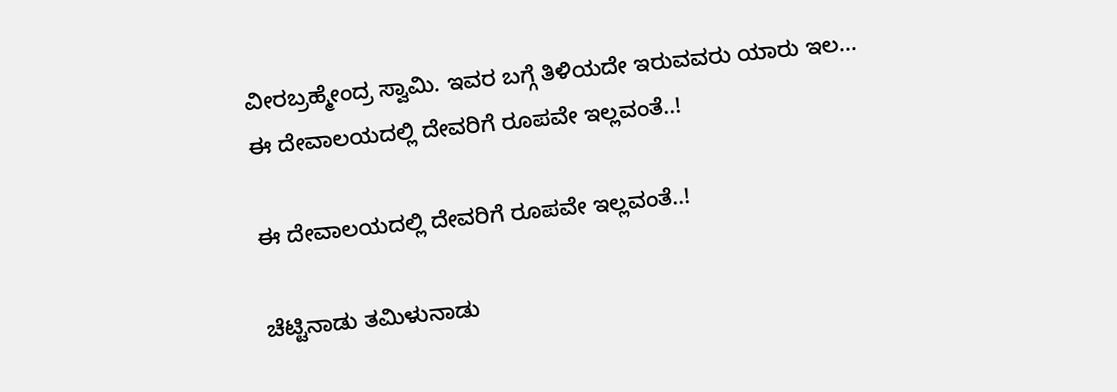ವೀರಬ್ರಹ್ಮೇಂದ್ರ ಸ್ವಾಮಿ. ಇವರ ಬಗ್ಗೆ ತಿಳಿಯದೇ ಇರುವವರು ಯಾರು ಇಲ...
ಈ ದೇವಾಲಯದಲ್ಲಿ ದೇವರಿಗೆ ರೂಪವೇ ಇಲ್ಲವಂತೆ..!

ಈ ದೇವಾಲಯದಲ್ಲಿ ದೇವರಿಗೆ ರೂಪವೇ ಇಲ್ಲವಂತೆ..!

ಚೆಟ್ಟಿನಾಡು ತಮಿಳುನಾಡು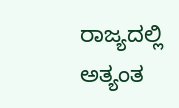ರಾಜ್ಯದಲ್ಲಿ ಅತ್ಯಂತ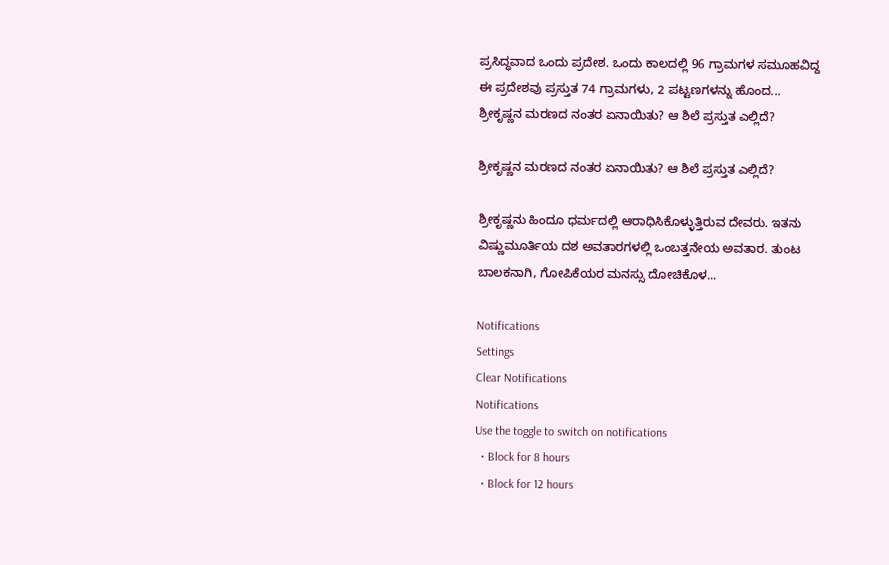ಪ್ರಸಿದ್ಧವಾದ ಒಂದು ಪ್ರದೇಶ. ಒಂದು ಕಾಲದಲ್ಲಿ 96 ಗ್ರಾಮಗಳ ಸಮೂಹವಿದ್ದ ಈ ಪ್ರದೇಶವು ಪ್ರಸ್ತುತ 74 ಗ್ರಾಮಗಳು, 2 ಪಟ್ಟಣಗಳನ್ನು ಹೊಂದ...
ಶ್ರೀಕೃಷ್ಣನ ಮರಣದ ನಂತರ ಏನಾಯಿತು? ಆ ಶಿಲೆ ಪ್ರಸ್ತುತ ಎಲ್ಲಿದೆ?

ಶ್ರೀಕೃಷ್ಣನ ಮರಣದ ನಂತರ ಏನಾಯಿತು? ಆ ಶಿಲೆ ಪ್ರಸ್ತುತ ಎಲ್ಲಿದೆ?

ಶ್ರೀಕೃಷ್ಣನು ಹಿಂದೂ ಧರ್ಮದಲ್ಲಿ ಆರಾಧಿಸಿಕೊಳ್ಳುತ್ತಿರುವ ದೇವರು. ಇತನು ವಿಷ್ಣುಮೂರ್ತಿಯ ದಶ ಅವತಾರಗಳಲ್ಲಿ ಒಂಬತ್ತನೇಯ ಅವತಾರ. ತುಂಟ ಬಾಲಕನಾಗಿ, ಗೋಪಿಕೆಯರ ಮನಸ್ಸು ದೋಚಿಕೊಳ...

Notifications
Settings
Clear Notifications
Notifications
Use the toggle to switch on notifications
  • Block for 8 hours
  • Block for 12 hours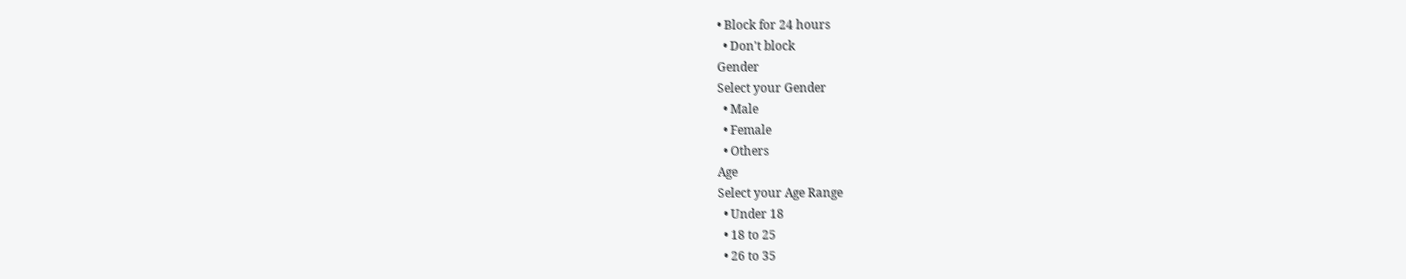• Block for 24 hours
  • Don't block
Gender
Select your Gender
  • Male
  • Female
  • Others
Age
Select your Age Range
  • Under 18
  • 18 to 25
  • 26 to 35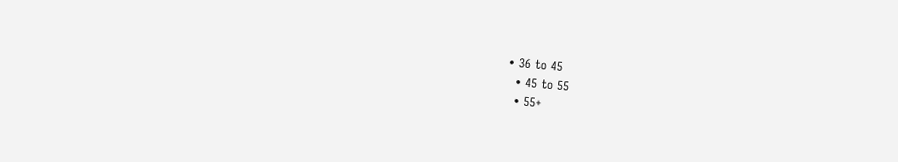• 36 to 45
  • 45 to 55
  • 55+